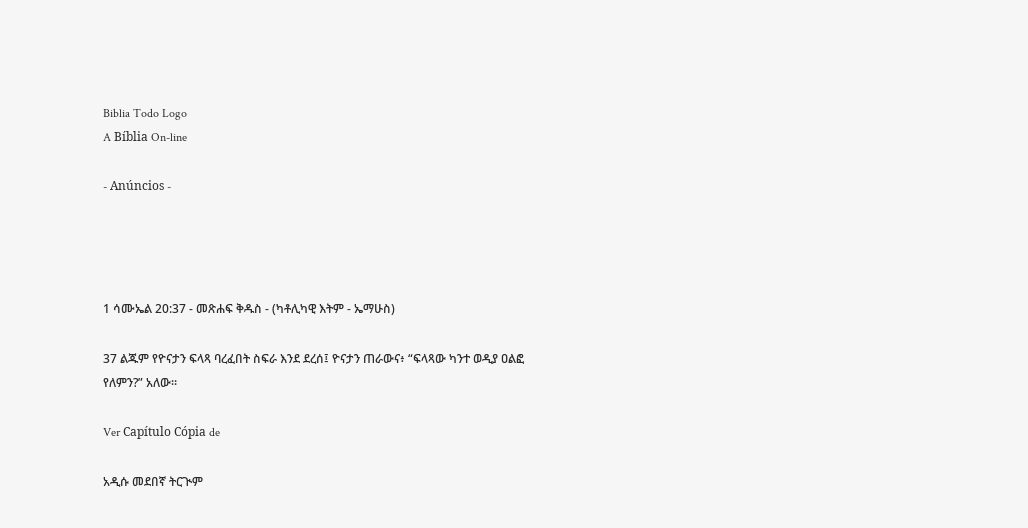Biblia Todo Logo
A Bíblia On-line

- Anúncios -




1 ሳሙኤል 20:37 - መጽሐፍ ቅዱስ - (ካቶሊካዊ እትም - ኤማሁስ)

37 ልጁም የዮናታን ፍላጻ ባረፈበት ስፍራ እንደ ደረሰ፤ ዮናታን ጠራውና፥ “ፍላጻው ካንተ ወዲያ ዐልፎ የለምን?” አለው።

Ver Capítulo Cópia de

አዲሱ መደበኛ ትርጒም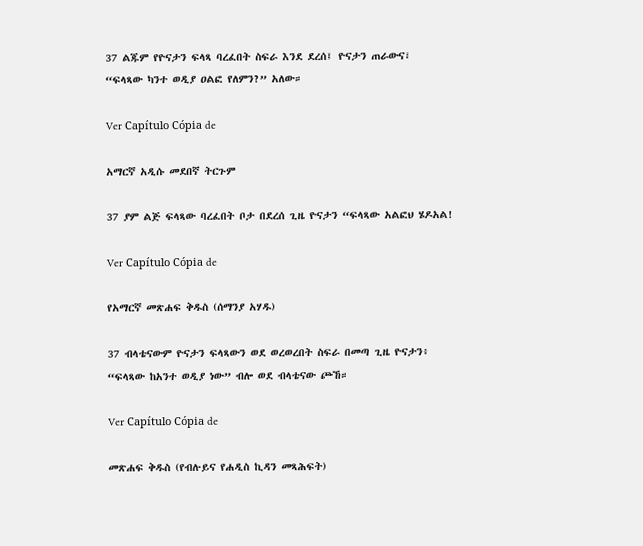37 ልጁም የዮናታን ፍላጻ ባረፈበት ስፍራ እንደ ደረሰ፤ ዮናታን ጠራውና፣ “ፍላጻው ካንተ ወዲያ ዐልፎ የለምን?” አለው።

Ver Capítulo Cópia de

አማርኛ አዲሱ መደበኛ ትርጉም

37 ያም ልጅ ፍላጻው ባረፈበት ቦታ በደረሰ ጊዜ ዮናታን “ፍላጻው አልፎህ ሄዶአል!

Ver Capítulo Cópia de

የአማርኛ መጽሐፍ ቅዱስ (ሰማንያ አሃዱ)

37 ብላቴናውም ዮናታን ፍላጻውን ወደ ወረወረበት ስፍራ በመጣ ጊዜ ዮናታን፥ “ፍላጻው ከአንተ ወዲያ ነው” ብሎ ወደ ብላቴናው ጮኸ።

Ver Capítulo Cópia de

መጽሐፍ ቅዱስ (የብሉይና የሐዲስ ኪዳን መጻሕፍት)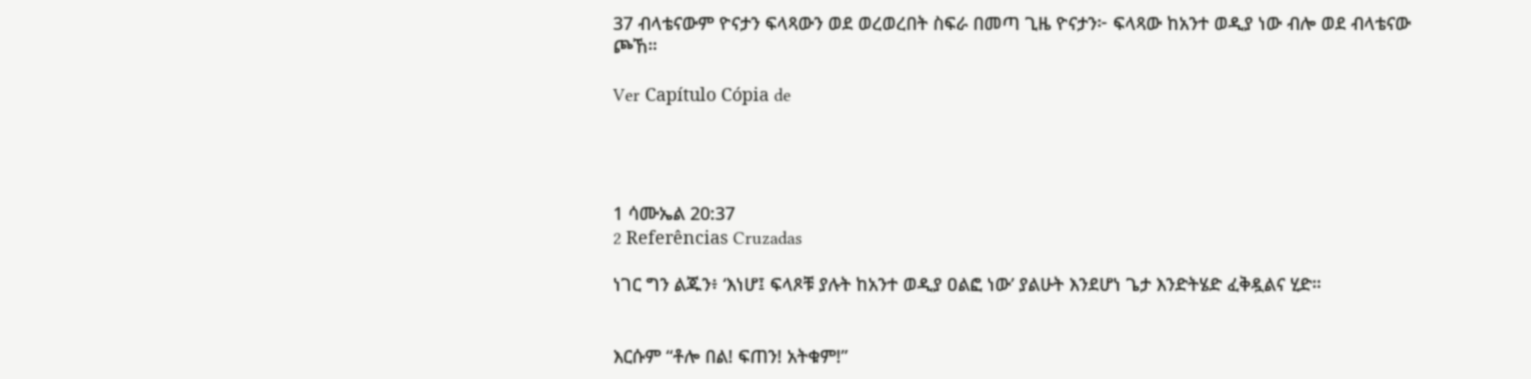37 ብላቴናውም ዮናታን ፍላጻውን ወደ ወረወረበት ስፍራ በመጣ ጊዜ ዮናታን፦ ፍላጻው ከአንተ ወዲያ ነው ብሎ ወደ ብላቴናው ጮኸ።

Ver Capítulo Cópia de




1 ሳሙኤል 20:37
2 Referências Cruzadas

ነገር ግን ልጁን፥ ‘እነሆ፤ ፍላጾቹ ያሉት ከአንተ ወዲያ ዐልፎ ነው’ ያልሁት እንደሆነ ጌታ እንድትሄድ ፈቅዷልና ሂድ።


እርሱም “ቶሎ በል! ፍጠን! አትቁም!”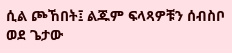ሲል ጮኸበት፤ ልጁም ፍላጻዎቹን ሰብስቦ ወደ ጌታው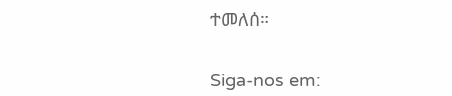ተመለሰ።


Siga-nos em: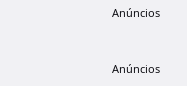Anúncios


Anúncios